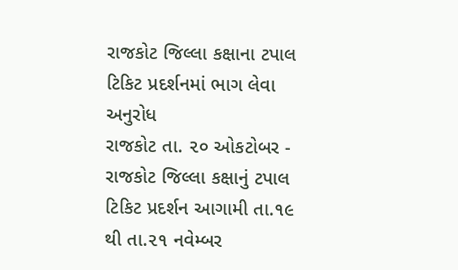રાજકોટ જિલ્લા કક્ષાના ટપાલ ટિકિટ પ્રદર્શનમાં ભાગ લેવા અનુરોધ
રાજકોટ તા. ૨૦ ઓકટોબર - રાજકોટ જિલ્લા કક્ષાનું ટપાલ ટિકિટ પ્રદર્શન આગામી તા.૧૯ થી તા.૨૧ નવેમ્બર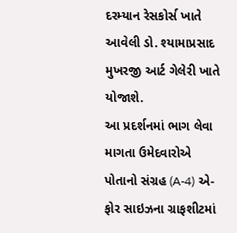દરમ્યાન રેસકોર્સ ખાતે આવેલી ડો. શ્યામાપ્રસાદ મુખરજી આર્ટ ગેલેરી ખાતે યોજાશે.
આ પ્રદર્શનમાં ભાગ લેવા માગતા ઉમેદવારોએ પોતાનો સંગ્રહ (A-4) એ-ફોર સાઇઝના ગ્રાફશીટમાં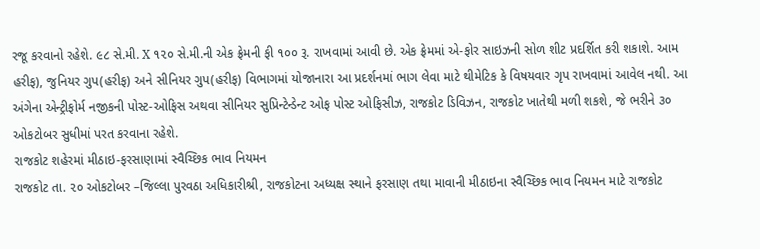રજૂ કરવાનો રહેશે. ૯૮ સે.મી. X ૧૨૦ સે.મી.ની એક ફ્રેમની ફી ૧૦૦ રૂ. રાખવામાં આવી છે. એક ફ્રેમમાં એ-ફોર સાઇઝની સોળ શીટ પ્રદર્શિત કરી શકાશે. આમ હરીફ), જુનિયર ગુપ(હરીફ) અને સીનિયર ગુપ(હરીફ) વિભાગમાં યોજાનારા આ પ્રદર્શનમાં ભાગ લેવા માટે થીમેટિક કે વિષયવાર ગૃપ રાખવામાં આવેલ નથી. આ અંગેના એન્ટ્રીફોર્મ નજીકની પોસ્ટ-ઓફિસ અથવા સીનિયર સુપ્રિન્ટેન્ડેન્ટ ઓફ પોસ્ટ ઓફિસીઝ, રાજકોટ ડિવિઝન, રાજકોટ ખાતેથી મળી શકશે, જે ભરીને ૩૦ ઓકટોબર સુધીમાં પરત કરવાના રહેશે.
રાજકોટ શહેરમાં મીઠાઇ-ફરસાણામાં સ્વૈચ્છિક ભાવ નિયમન
રાજકોટ તા. ૨૦ ઓકટોબર –જિલ્લા પુરવઠા અધિકારીશ્રી, રાજકોટના અધ્યક્ષ સ્થાને ફરસાણ તથા માવાની મીઠાઇના સ્વૈચ્છિક ભાવ નિયમન માટે રાજકોટ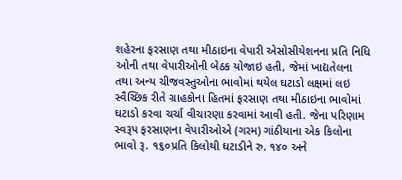શહેરના ફરસાણ તથા મીઠાઇના વેપારી એસોસીયેશનના પ્રતિ નિધિ ઓની તથા વેપારીઓની બેઠક યોજાઇ હતી, જેમાં ખાદ્યતેલના તથા અન્ય ચીજવસ્તુઓના ભાવોમાં થયેલ ઘટાડો લક્ષમાં લઇ સ્વૈચ્છિક રીતે ગ્રાહકોના હિતમાં ફરસાણ તથા મીઠાઇના ભાવોમાં ઘટાડો કરવા ચર્ચા વીચારણા કરવામાં આવી હતી. જેના પરિણામ સ્વરૂપ ફરસાણના વેપારીઓએ (ગરમ) ગાંઠીયાના એક કિલોના ભાવો રૂ. ૧૬૦પ્રતિ કિલોથી ઘટાડીને રુ. ૧૪૦ અને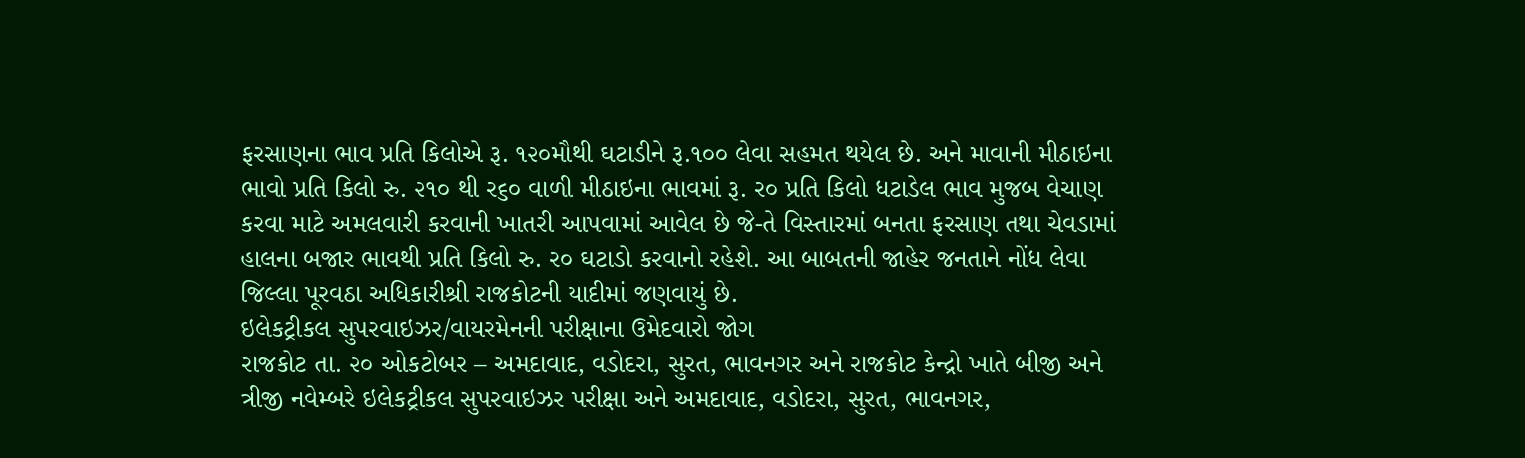ફરસાણના ભાવ પ્રતિ કિલોએ રૂ. ૧૨૦મૌથી ઘટાડીને રૂ.૧૦૦ લેવા સહમત થયેલ છે. અને માવાની મીઠાઇના ભાવો પ્રતિ કિલો રુ. ૨૧૦ થી ર૬૦ વાળી મીઠાઇના ભાવમાં રૂ. ર૦ પ્રતિ કિલો ધટાડેલ ભાવ મુજબ વેચાણ કરવા માટે અમલવારી કરવાની ખાતરી આપવામાં આવેલ છે જે-તે વિસ્તારમાં બનતા ફરસાણ તથા ચેવડામાં હાલના બજાર ભાવથી પ્રતિ કિલો રુ. ર૦ ઘટાડો કરવાનો રહેશે. આ બાબતની જાહેર જનતાને નોંધ લેવા જિલ્લા પૂરવઠા અધિકારીશ્રી રાજકોટની યાદીમાં જણવાયું છે.
ઇલેકટ્રીકલ સુપરવાઇઝર/વાયરમેનની પરીક્ષાના ઉમેદવારો જોગ
રાજકોટ તા. ૨૦ ઓકટોબર – અમદાવાદ, વડોદરા, સુરત, ભાવનગર અને રાજકોટ કેન્દ્રો ખાતે બીજી અને ત્રીજી નવેમ્બરે ઇલેકટ્રીકલ સુપરવાઇઝર પરીક્ષા અને અમદાવાદ, વડોદરા, સુરત, ભાવનગર,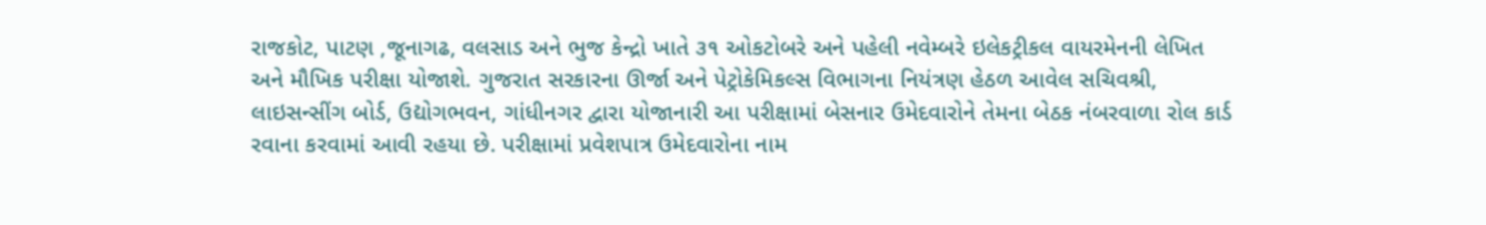રાજકોટ, પાટણ ,જૂનાગઢ, વલસાડ અને ભુજ કેન્દ્રો ખાતે ૩૧ ઓકટોબરે અને પહેલી નવેમ્બરે ઇલેકટ્રીકલ વાયરમેનની લેખિત અને મૌખિક પરીક્ષા યોજાશે. ગુજરાત સરકારના ઊર્જા અને પેટ્રોકેમિકલ્સ વિભાગના નિયંત્રણ હેઠળ આવેલ સચિવશ્રી, લાઇસન્સીંગ બોર્ડ, ઉદ્યોગભવન, ગાંધીનગર દ્વારા યોજાનારી આ પરીક્ષામાં બેસનાર ઉમેદવારોને તેમના બેઠક નંબરવાળા રોલ કાર્ડ રવાના કરવામાં આવી રહયા છે. પરીક્ષામાં પ્રવેશપાત્ર ઉમેદવારોના નામ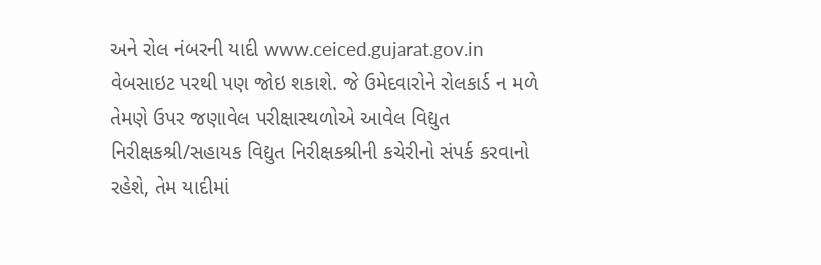અને રોલ નંબરની યાદી www.ceiced.gujarat.gov.in વેબસાઇટ પરથી પણ જોઇ શકાશે. જે ઉમેદવારોને રોલકાર્ડ ન મળે તેમણે ઉપર જણાવેલ પરીક્ષાસ્થળોએ આવેલ વિદ્યુત નિરીક્ષકશ્રી/સહાયક વિદ્યુત નિરીક્ષકશ્રીની કચેરીનો સંપર્ક કરવાનો રહેશે, તેમ યાદીમાં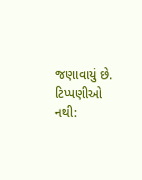જણાવાયું છે.
ટિપ્પણીઓ નથી: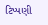ટિપ્પણી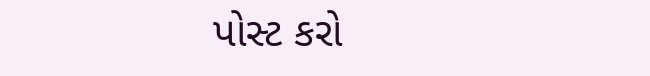પોસ્ટ કરો